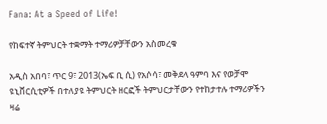Fana: At a Speed of Life!

የከፍተኛ ትምህርት ተቋማት ተማሪዎቻቸውን አስመረቁ

አዲስ አበባ፣ ጥር 9፣ 2013(ኤፍ ቢ ሲ) የአሶሳ፣ መቅደላ ዓምባ እና የወቻሞ ዩኒቨርሲቲዎች በተለያዩ ትምህርት ዘርፎች ትምህርታቸውን የተከታተሉ ተማሪዎችን ዛሬ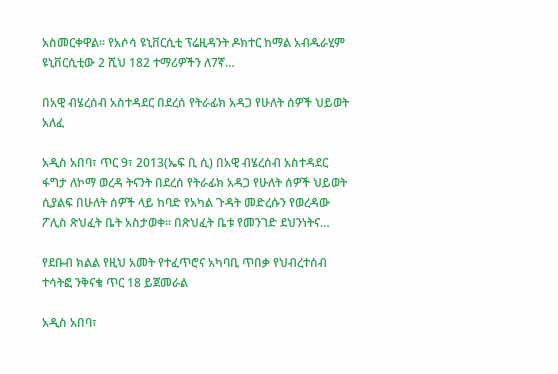አስመርቀዋል፡፡ የአሶሳ ዩኒቨርሲቲ ፕሬዚዳንት ዶክተር ከማል አብዱራሂም ዩኒቨርሲቲው 2 ሺህ 182 ተማሪዎችን ለ7ኛ…

በአዊ ብሄረሰብ አስተዳደር በደረሰ የትራፊክ አዳጋ የሁለት ሰዎች ህይወት አለፈ

አዲስ አበባ፣ ጥር 9፣ 2013(ኤፍ ቢ ሲ) በአዊ ብሄረሰብ አስተዳደር ፋግታ ለኮማ ወረዳ ትናንት በደረሰ የትራፊክ አዳጋ የሁለት ሰዎች ህይወት ሲያልፍ በሁለት ሰዎች ላይ ከባድ የአካል ጉዳት መድረሱን የወረዳው ፖሊስ ጽህፈት ቤት አስታወቀ። በጽህፈት ቤቱ የመንገድ ደህንነትና…

የደቡብ ክልል የዚህ አመት የተፈጥሮና አካባቢ ጥበቃ የህብረተሰብ ተሳትፎ ንቅናቄ ጥር 18 ይጀመራል

አዲስ አበባ፣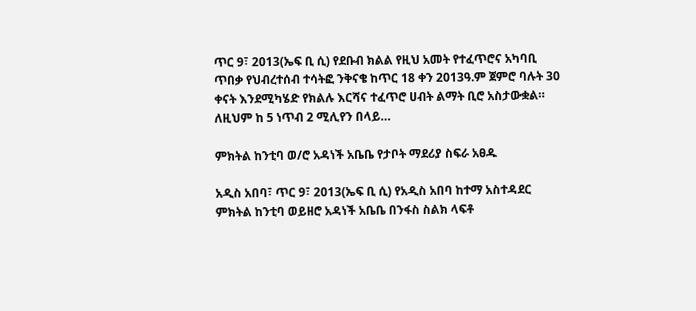ጥር 9፣ 2013(ኤፍ ቢ ሲ) የደቡብ ክልል የዚህ አመት የተፈጥሮና አካባቢ ጥበቃ የህብረተሰብ ተሳትፎ ንቅናቄ ከጥር 18 ቀን 2013ዓ.ም ጀምሮ ባሉት 30 ቀናት እንደሚካሄድ የክልሉ እርሻና ተፈጥሮ ሀብት ልማት ቢሮ አስታውቋል። ለዚህም ከ 5 ነጥብ 2 ሚሊየን በላይ…

ምክትል ከንቲባ ወ/ሮ አዳነች አቤቤ የታቦት ማደሪያ ስፍራ አፀዱ

አዲስ አበባ፣ ጥር 9፣ 2013(ኤፍ ቢ ሲ) የአዲስ አበባ ከተማ አስተዳደር ምክትል ከንቲባ ወይዘሮ አዳነች አቤቤ በንፋስ ስልክ ላፍቶ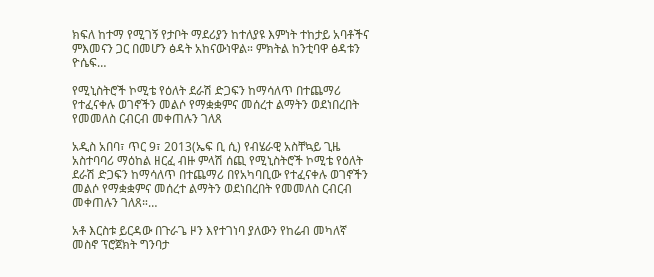ክፍለ ከተማ የሚገኝ የታቦት ማደሪያን ከተለያዩ እምነት ተከታይ አባቶችና ምእመናን ጋር በመሆን ፅዳት አከናውነዋል። ምክትል ከንቲባዋ ፅዳቱን ዮሴፍ…

የሚኒስትሮች ኮሚቴ የዕለት ደራሽ ድጋፍን ከማሳለጥ በተጨማሪ የተፈናቀሉ ወገኖችን መልሶ የማቋቋምና መሰረተ ልማትን ወደነበረበት የመመለስ ርብርብ መቀጠሉን ገለጸ

አዲስ አበባ፣ ጥር 9፣ 2013(ኤፍ ቢ ሲ) የብሄራዊ አስቸኳይ ጊዜ አስተባባሪ ማዕከል ዘርፈ ብዙ ምላሽ ሰጪ የሚኒስትሮች ኮሚቴ የዕለት ደራሽ ድጋፍን ከማሳለጥ በተጨማሪ በየአካባቢው የተፈናቀሉ ወገኖችን መልሶ የማቋቋምና መሰረተ ልማትን ወደነበረበት የመመለስ ርብርብ መቀጠሉን ገለጸ።…

አቶ እርስቱ ይርዳው በጉራጌ ዞን እየተገነባ ያለውን የከሬብ መካለኛ መስኖ ፕሮጀክት ግንባታ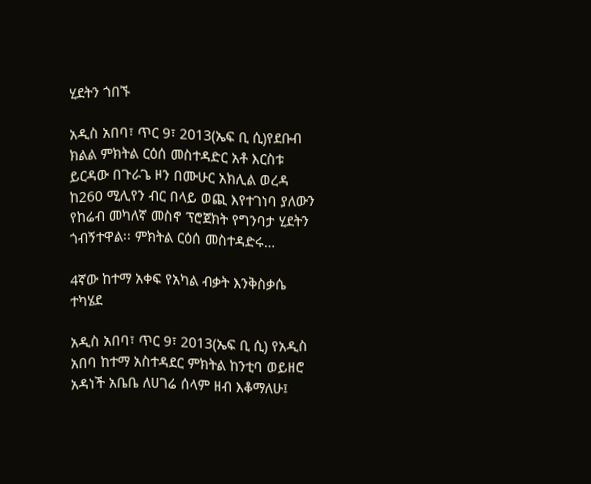ሂደትን ጎበኙ

አዲስ አበባ፣ ጥር 9፣ 2013(ኤፍ ቢ ሲ)የደቡብ ክልል ምክትል ርዕሰ መስተዳድር አቶ እርስቱ ይርዳው በጉራጌ ዞን በሙሁር አክሊል ወረዳ ከ260 ሚሊየን ብር በላይ ወጪ እየተገነባ ያለውን የከሬብ መካለኛ መስኖ ፕሮጀክት የግንባታ ሂደትን ጎብኝተዋል፡፡ ምክትል ርዕሰ መስተዳድሩ…

4ኛው ከተማ አቀፍ የአካል ብቃት እንቅስቃሴ ተካሄደ

አዲስ አበባ፣ ጥር 9፣ 2013(ኤፍ ቢ ሲ) የአዲስ አበባ ከተማ አስተዳደር ምክትል ከንቲባ ወይዘሮ አዳነች አቤቤ ለሀገሬ ሰላም ዘብ እቆማለሁ፤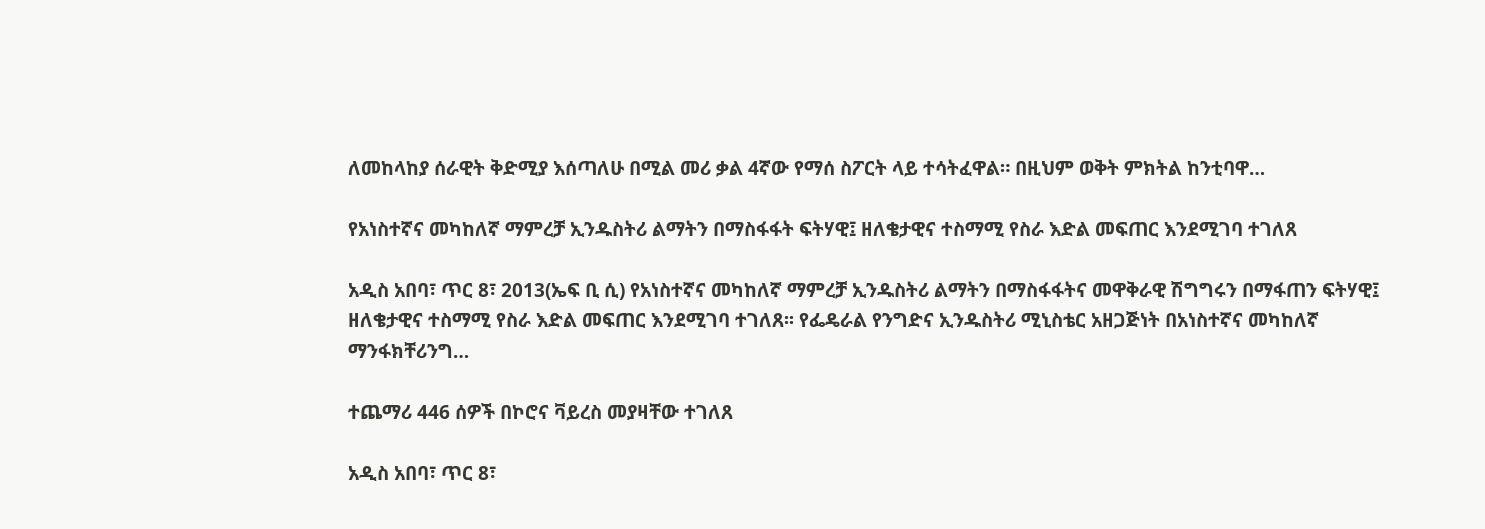ለመከላከያ ሰራዊት ቅድሚያ እሰጣለሁ በሚል መሪ ቃል 4ኛው የማሰ ስፖርት ላይ ተሳትፈዋል። በዚህም ወቅት ምክትል ከንቲባዋ…

የአነስተኛና መካከለኛ ማምረቻ ኢንዱስትሪ ልማትን በማስፋፋት ፍትሃዊ፤ ዘለቄታዊና ተስማሚ የስራ እድል መፍጠር እንደሚገባ ተገለጸ

አዲስ አበባ፣ ጥር 8፣ 2013(ኤፍ ቢ ሲ) የአነስተኛና መካከለኛ ማምረቻ ኢንዱስትሪ ልማትን በማስፋፋትና መዋቅራዊ ሽግግሩን በማፋጠን ፍትሃዊ፤ ዘለቄታዊና ተስማሚ የስራ እድል መፍጠር እንደሚገባ ተገለጸ፡፡ የፌዴራል የንግድና ኢንዱስትሪ ሚኒስቴር አዘጋጅነት በአነስተኛና መካከለኛ ማንፋክቸሪንግ…

ተጨማሪ 446 ሰዎች በኮሮና ቫይረስ መያዛቸው ተገለጸ

አዲስ አበባ፣ ጥር 8፣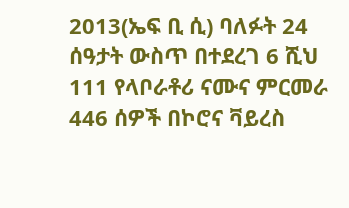2013(ኤፍ ቢ ሲ) ባለፉት 24 ሰዓታት ውስጥ በተደረገ 6 ሺህ 111 የላቦራቶሪ ናሙና ምርመራ 446 ሰዎች በኮሮና ቫይረስ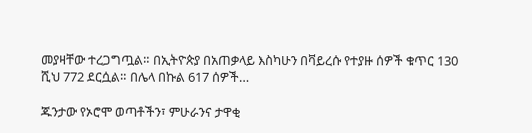መያዛቸው ተረጋግጧል። በኢትዮጵያ በአጠቃላይ እስካሁን በቫይረሱ የተያዙ ሰዎች ቁጥር 130 ሺህ 772 ደርሷል። በሌላ በኩል 617 ሰዎች…

ጁንታው የኦሮሞ ወጣቶችን፣ ምሁራንና ታዋቂ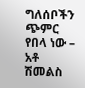ግለሰቦችን ጭምር የበላ ነው – አቶ ሽመልስ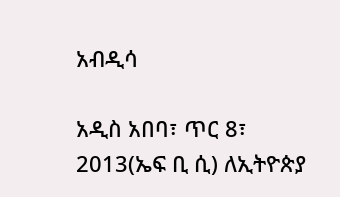አብዲሳ

አዲስ አበባ፣ ጥር 8፣ 2013(ኤፍ ቢ ሲ) ለኢትዮጵያ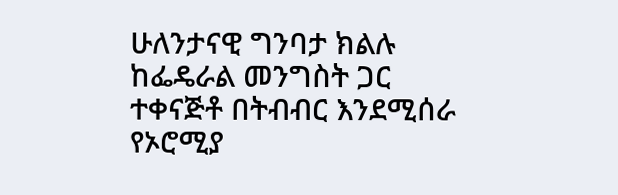ሁለንታናዊ ግንባታ ክልሉ ከፌዴራል መንግስት ጋር ተቀናጅቶ በትብብር እንደሚሰራ የኦሮሚያ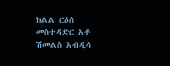ክልል ርዕሰ መስተዳድር አቶ ሽመልስ አብዲሳ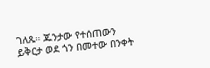ገለጹ። ጁንታው የተሰጠውን ይቅርታ ወደ ጎን በመተው በንቀት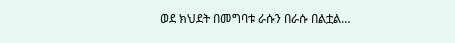ወደ ክህደት በመግባቱ ራሱን በራሱ በልቷል…